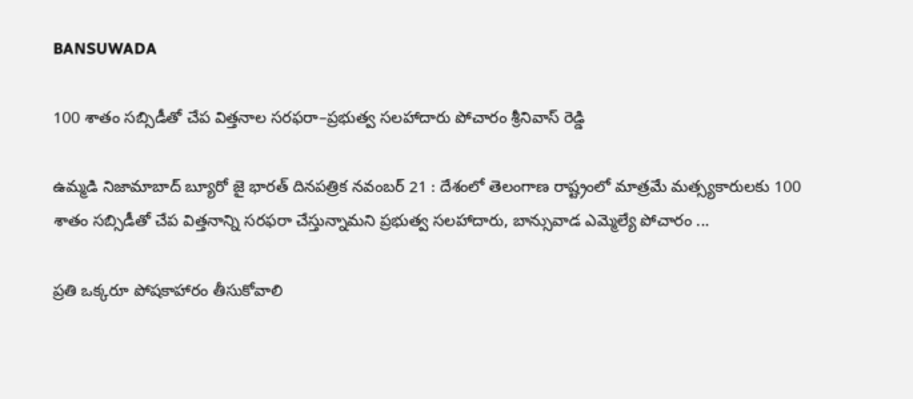BANSUWADA

100 శాతం సబ్సిడీతో చేప విత్తనాల సరఫరా–ప్రభుత్వ సలహాదారు పోచారం శ్రీనివాస్ రెడ్డి

ఉమ్మడి నిజామాబాద్ బ్యూరో జై భారత్ దినపత్రిక నవంబర్ 21 : దేశంలో తెలంగాణ రాష్ట్రంలో మాత్రమే మత్స్యకారులకు 100 శాతం సబ్సిడీతో చేప విత్తనాన్ని సరఫరా చేస్తున్నామని ప్రభుత్వ సలహాదారు, బాన్సువాడ ఎమ్మెల్యే పోచారం ...

ప్రతి ఒక్కరూ పోషకాహారం తీసుకోవాలి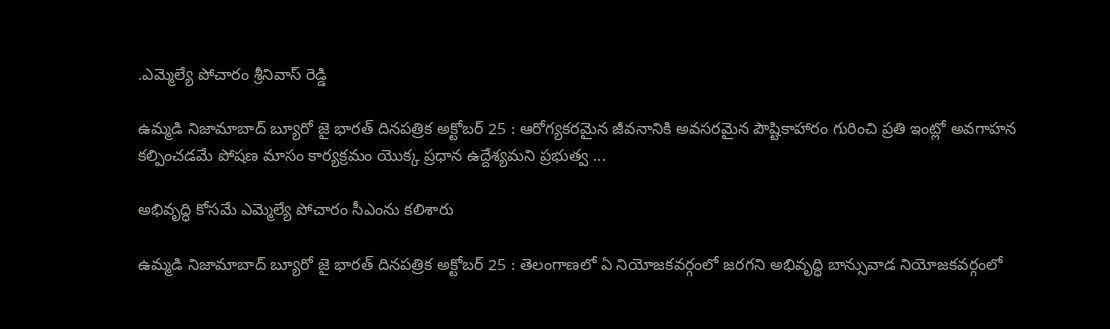.ఎమ్మెల్యే పోచారం శ్రీనివాస్ రెడ్డి

ఉమ్మడి నిజామాబాద్ బ్యూరో జై భారత్ దినపత్రిక అక్టోబర్ 25 : ఆరోగ్యకరమైన జీవనానికి అవసరమైన పౌష్టికాహారం గురించి ప్రతి ఇంట్లో అవగాహన కల్పించడమే పోషణ మాసం కార్యక్రమం యొక్క ప్రధాన ఉద్దేశ్యమని ప్రభుత్వ ...

అభివృద్ధి కోసమే ఎమ్మెల్యే పోచారం సీఎంను కలిశారు

ఉమ్మడి నిజామాబాద్ బ్యూరో జై భారత్ దినపత్రిక అక్టోబర్ 25 : తెలంగాణలో ఏ నియోజకవర్గంలో జరగని అభివృద్ధి బాన్సువాడ నియోజకవర్గంలో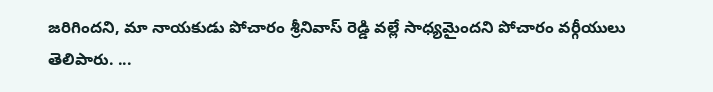జరిగిందని, మా నాయకుడు పోచారం శ్రీనివాస్ రెడ్డి వల్లే సాధ్యమైందని పోచారం వర్గీయులు తెలిపారు. ...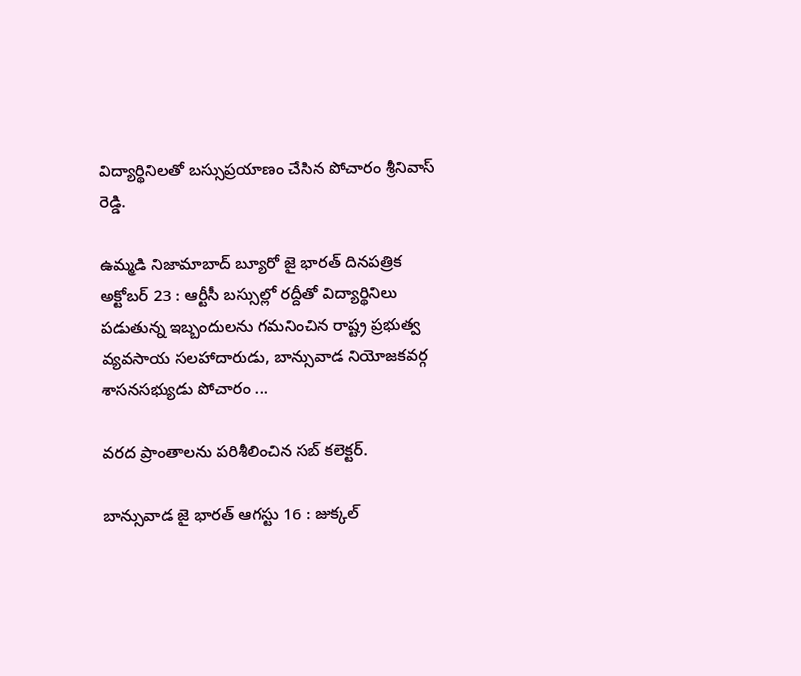విద్యార్థినిలతో బస్సుప్రయాణం చేసిన పోచారం శ్రీనివాస్ రెడ్డి.

ఉమ్మడి నిజామాబాద్ బ్యూరో జై భారత్ దినపత్రిక అక్టోబర్ 23 : ఆర్టీసీ బస్సుల్లో రద్దీతో విద్యార్థినిలు పడుతున్న ఇబ్బందులను గమనించిన రాష్ట్ర ప్రభుత్వ వ్యవసాయ సలహాదారుడు, బాన్సువాడ నియోజకవర్గ శాసనసభ్యుడు పోచారం ...

వరద ప్రాంతాలను పరిశీలించిన సబ్ కలెక్టర్.

బాన్సువాడ జై భారత్ ఆగస్టు 16 : జుక్కల్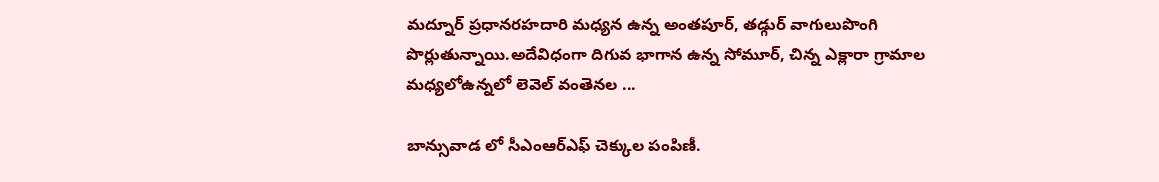మద్నూర్ ప్రధానరహదారి మధ్యన ఉన్న అంతపూర్, తడ్గుర్ వాగులుపొంగి పొర్లుతున్నాయి.అదేవిధంగా దిగువ భాగాన ఉన్న సోమూర్, చిన్న ఎక్లారా గ్రామాల మధ్యలోఉన్నలో లెవెల్ వంతెనల ...

బాన్సువాడ లో సీఎంఆర్ఎఫ్ చెక్కుల పంపిణీ.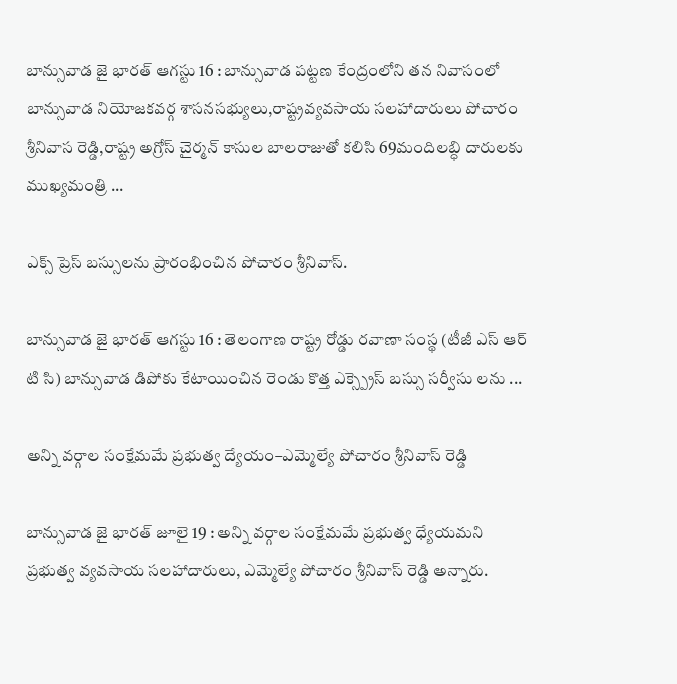బాన్సువాడ జై భారత్ ఆగస్టు 16 : బాన్సువాడ పట్టణ కేంద్రంలోని తన నివాసంలో బాన్సువాడ నియోజకవర్గ శాసనసభ్యులు,రాష్ట్రవ్యవసాయ సలహాదారులు పోచారం శ్రీనివాస రెడ్డి,రాష్ట్ర అగ్రోస్ చైర్మన్ కాసుల బాలరాజుతో కలిసి 69మందిలబ్ధి దారులకు ముఖ్యమంత్రి ...

ఎక్స్ ప్రెస్ బస్సులను ప్రారంభించిన పోచారం శ్రీనివాస్.

బాన్సువాడ జై భారత్ ఆగస్టు 16 : తెలంగాణ రాష్ట్ర రోడ్డు రవాణా సంస్థ (టీజీ ఎస్ ఆర్ టి సి) బాన్సువాడ డిపోకు కేటాయించిన రెండు కొత్త ఎక్స్ప్రెస్ బస్సు సర్వీసు లను ...

అన్ని వర్గాల సంక్షేమమే ప్రభుత్వ ద్యేయం–ఎమ్మెల్యే పోచారం శ్రీనివాస్ రెడ్డి

బాన్సువాడ జై భారత్ జూలై 19 : అన్ని వర్గాల సంక్షేమమే ప్రభుత్వ ధ్యేయమని ప్రభుత్వ వ్యవసాయ సలహాదారులు, ఎమ్మెల్యే పోచారం శ్రీనివాస్ రెడ్డి అన్నారు.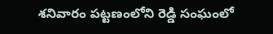శనివారం పట్టణంలోని రెడ్డి సంఘంలో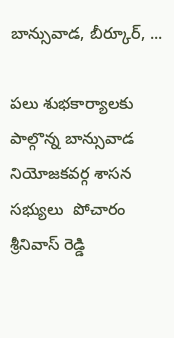బాన్సువాడ, బీర్కూర్, ...

పలు శుభకార్యాలకు పాల్గొన్న బాన్సువాడ నియోజకవర్గ శాసన సభ్యులు  పోచారం శ్రీనివాస్ రెడ్డి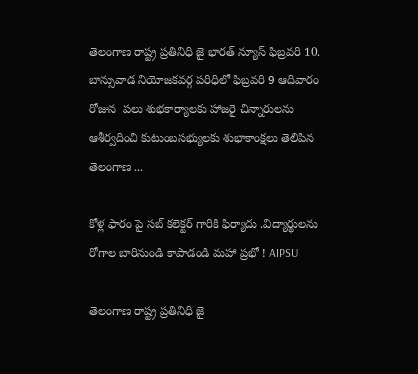తెలంగాణ రాష్ట్ర ప్రతినిధి జై భారత్ న్యూస్ ఫిబ్రవరి 10. బాన్సువాడ నియోజకవర్గ పరిధిలో ఫిబ్రవరి 9 ఆదివారం రోజున  పలు శుభకార్యాలకు హాజరై చిన్నారులను ఆశీర్వదించి కుటుంబసభ్యులకు శుభాకాంక్షలు తెలిపిన తెలంగాణ ...

కోళ్ల ఫారం పై సబ్ కలెక్టర్ గారికి ఫిర్యాదు .విద్యార్థులను రోగాల బారినుండి కాపాడండి మహా ప్రభో ! AIPSU

తెలంగాణ రాష్ట్ర ప్రతినిధి జై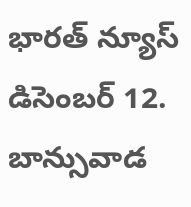భారత్ న్యూస్ డిసెంబర్ 12. బాన్సువాడ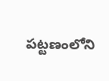పట్టణంలోని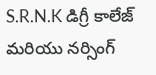S.R.N.K డిగ్రీ కాలేజ్ మరియు నర్సింగ్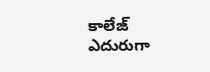కాలేజ్ ఎదురుగా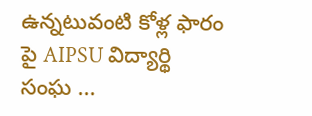ఉన్నటువంటి కోళ్ల ఫారం పై AIPSU విద్యార్థి సంఘ ...